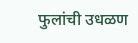फुलांची उधळण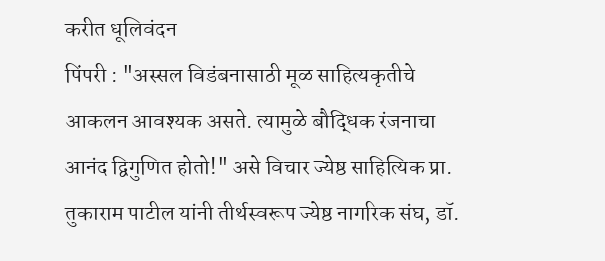करीत धूलिवंदन
पिंपरी : "अस्सल विडंबनासाठी मूळ साहित्यकृतीचे आकलन आवश्यक असते. त्यामुळे बौद्धिक रंजनाचा आनंद द्विगुणित होतो!" असे विचार ज्येष्ठ साहित्यिक प्रा. तुकाराम पाटील यांनी तीर्थस्वरूप ज्येष्ठ नागरिक संघ, डॉ.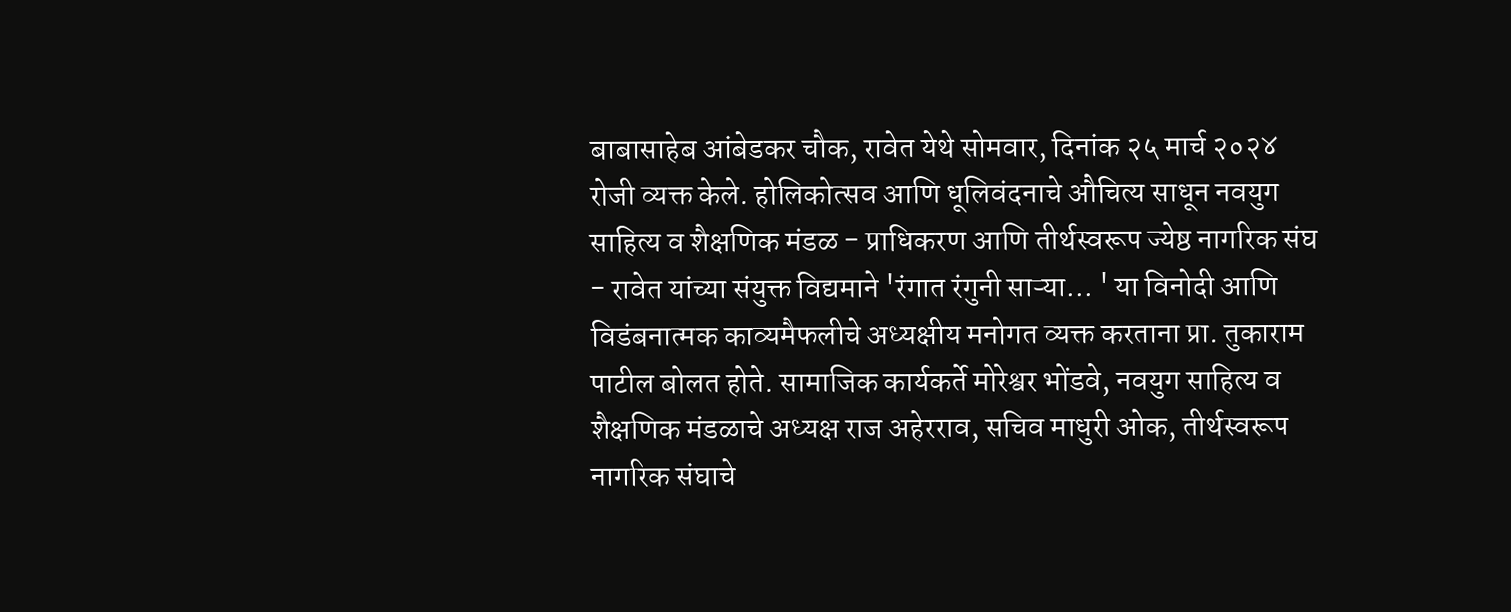बाबासाहेब आंबेडकर चौक, रावेत येथे सोमवार, दिनांक २५ मार्च २०२४ रोजी व्यक्त केले. होलिकोत्सव आणि धूलिवंदनाचे औचित्य साधून नवयुग साहित्य व शैक्षणिक मंडळ - प्राधिकरण आणि तीर्थस्वरूप ज्येष्ठ नागरिक संघ - रावेत यांच्या संयुक्त विद्यमाने 'रंगात रंगुनी साऱ्या... ' या विनोदी आणि विडंबनात्मक काव्यमैफलीचे अध्यक्षीय मनोगत व्यक्त करताना प्रा. तुकाराम पाटील बोलत होते. सामाजिक कार्यकर्ते मोरेश्वर भोंडवे, नवयुग साहित्य व शैक्षणिक मंडळाचे अध्यक्ष राज अहेरराव, सचिव माधुरी ओक, तीर्थस्वरूप नागरिक संघाचे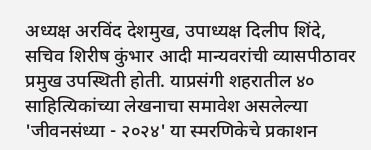अध्यक्ष अरविंद देशमुख, उपाध्यक्ष दिलीप शिंदे, सचिव शिरीष कुंभार आदी मान्यवरांची व्यासपीठावर प्रमुख उपस्थिती होती. याप्रसंगी शहरातील ४० साहित्यिकांच्या लेखनाचा समावेश असलेल्या 'जीवनसंध्या - २०२४' या स्मरणिकेचे प्रकाशन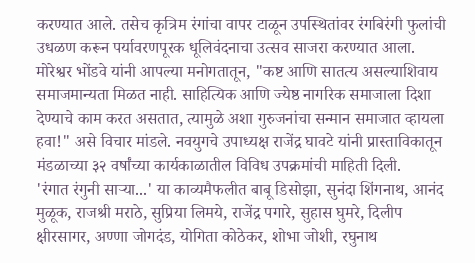करण्यात आले. तसेच कृत्रिम रंगांचा वापर टाळून उपस्थितांवर रंगबिरंगी फुलांची उधळण करून पर्यावरणपूरक धूलिवंदनाचा उत्सव साजरा करण्यात आला.
मोरेश्वर भोंडवे यांनी आपल्या मनोगतातून, "कष्ट आणि सातत्य असल्याशिवाय समाजमान्यता मिळत नाही. साहित्यिक आणि ज्येष्ठ नागरिक समाजाला दिशा देण्याचे काम करत असतात, त्यामुळे अशा गुरुजनांचा सन्मान समाजात व्हायला हवा!" असे विचार मांडले. नवयुगचे उपाध्यक्ष राजेंद्र घावटे यांनी प्रास्ताविकातून मंडळाच्या ३२ वर्षांच्या कार्यकाळातील विविध उपक्रमांची माहिती दिली.
'रंगात रंगुनी साऱ्या...' या काव्यमैफलीत बाबू डिसोझा, सुनंदा शिंगनाथ, आनंद मुळूक, राजश्री मराठे, सुप्रिया लिमये, राजेंद्र पगारे, सुहास घुमरे, दिलीप क्षीरसागर, अण्णा जोगदंड, योगिता कोठेकर, शोभा जोशी, रघुनाथ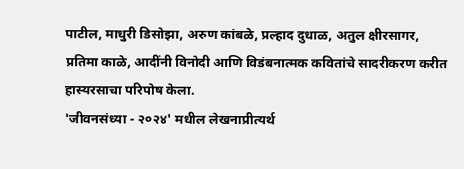पाटील, माधुरी डिसोझा, अरुण कांबळे, प्रल्हाद दुधाळ, अतुल क्षीरसागर, प्रतिमा काळे, आदींनी विनोदी आणि विडंबनात्मक कवितांचे सादरीकरण करीत हास्यरसाचा परिपोष केला.
'जीवनसंध्या - २०२४' मधील लेखनाप्रीत्यर्थ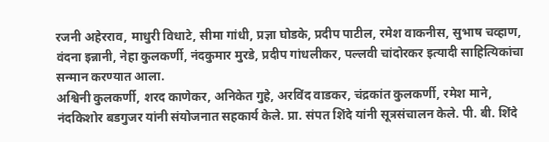रजनी अहेरराव, माधुरी विधाटे, सीमा गांधी, प्रज्ञा घोडके, प्रदीप पाटील, रमेश वाकनीस, सुभाष चव्हाण, वंदना इन्नानी, नेहा कुलकर्णी, नंदकुमार मुरडे, प्रदीप गांधलीकर, पल्लवी चांदोरकर इत्यादी साहित्यिकांचा सन्मान करण्यात आला.
अश्विनी कुलकर्णी, शरद काणेकर, अनिकेत गुहे, अरविंद वाडकर, चंद्रकांत कुलकर्णी, रमेश माने, नंदकिशोर बडगुजर यांनी संयोजनात सहकार्य केले. प्रा. संपत शिंदे यांनी सूत्रसंचालन केले. पी. बी. शिंदे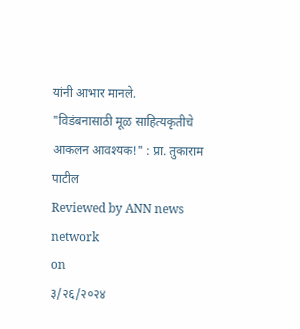यांनी आभार मानले.
"विडंबनासाठी मूळ साहित्यकृतीचे आकलन आवश्यक!" : प्रा. तुकाराम पाटील
Reviewed by ANN news network
on
३/२६/२०२४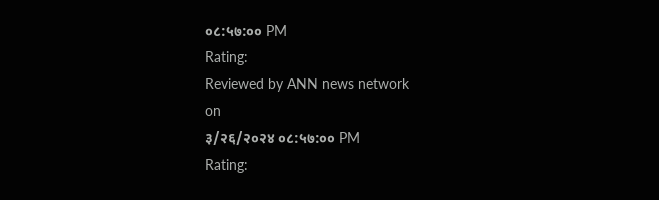०८:५७:०० PM
Rating:
Reviewed by ANN news network
on
३/२६/२०२४ ०८:५७:०० PM
Rating: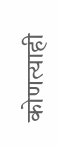कोणत्याही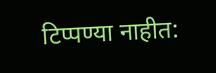टिप्पण्या नाहीत: